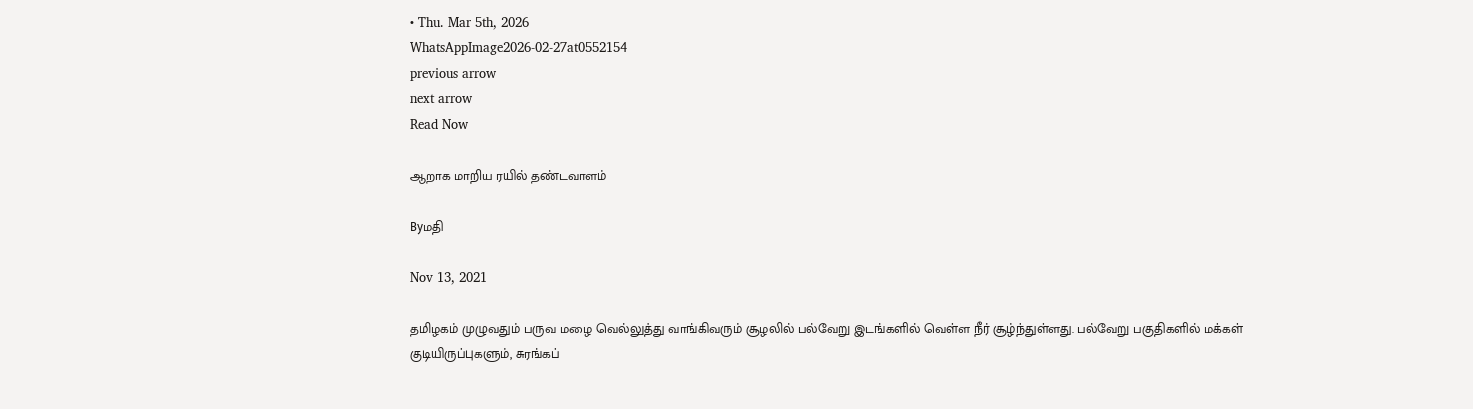• Thu. Mar 5th, 2026
WhatsAppImage2026-02-27at0552154
previous arrow
next arrow
Read Now

ஆறாக மாறிய ரயில் தண்டவாளம்

Byமதி

Nov 13, 2021

தமிழகம் முழுவதும் பருவ மழை வெல்லுத்து வாங்கிவரும் சூழலில் பல்வேறு இடங்களில் வெள்ள நீர் சூழ்ந்துள்ளது. பல்வேறு பகுதிகளில் மக்கள் குடியிருப்புகளும், சுரங்கப்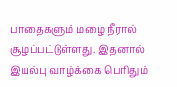பாதைகளும் மழை நீரால் சூழப்பட்டுள்ளது. இதனால் இயல்பு வாழ்க்கை பெரிதும்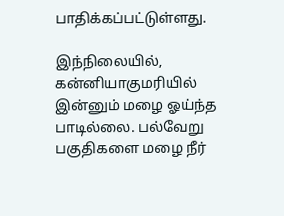பாதிக்கப்பட்டுள்ளது.

இந்நிலையில், கன்னியாகுமரியில் இன்னும் மழை ஓய்ந்த பாடில்லை. பல்வேறு பகுதிகளை மழை நீர்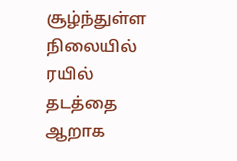சூழ்ந்துள்ள நிலையில் ரயில் தடத்தை ஆறாக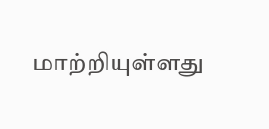மாற்றியுள்ளது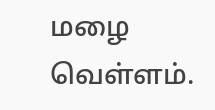மழை வெள்ளம்.